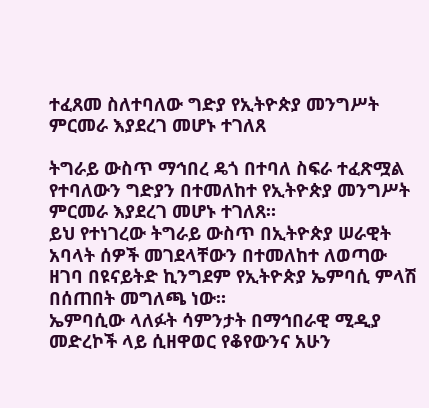ተፈጸመ ስለተባለው ግድያ የኢትዮጵያ መንግሥት ምርመራ እያደረገ መሆኑ ተገለጸ

ትግራይ ውስጥ ማኅበረ ዴጎ በተባለ ስፍራ ተፈጽሟል የተባለውን ግድያን በተመለከተ የኢትዮጵያ መንግሥት ምርመራ እያደረገ መሆኑ ተገለጸ።
ይህ የተነገረው ትግራይ ውስጥ በኢትዮጵያ ሠራዊት አባላት ሰዎች መገደላቸውን በተመለከተ ለወጣው ዘገባ በዩናይትድ ኪንግደም የኢትዮጵያ ኤምባሲ ምላሽ በሰጠበት መግለጫ ነው።
ኤምባሲው ላለፉት ሳምንታት በማኅበራዊ ሚዲያ መድረኮች ላይ ሲዘዋወር የቆየውንና አሁን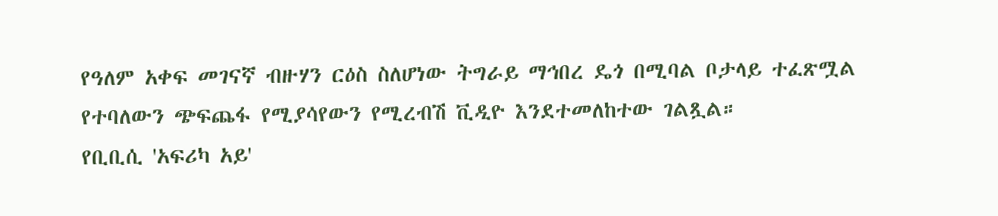የዓለም አቀፍ መገናኛ ብዙሃን ርዕስ ስለሆነው ትግራይ ማኅበረ ዴጎ በሚባል ቦታላይ ተፈጽሟል የተባለውን ጭፍጨፋ የሚያሳየውን የሚረብሽ ቪዲዮ እንደተመለከተው ገልጿል።
የቢቢሲ 'አፍሪካ አይ'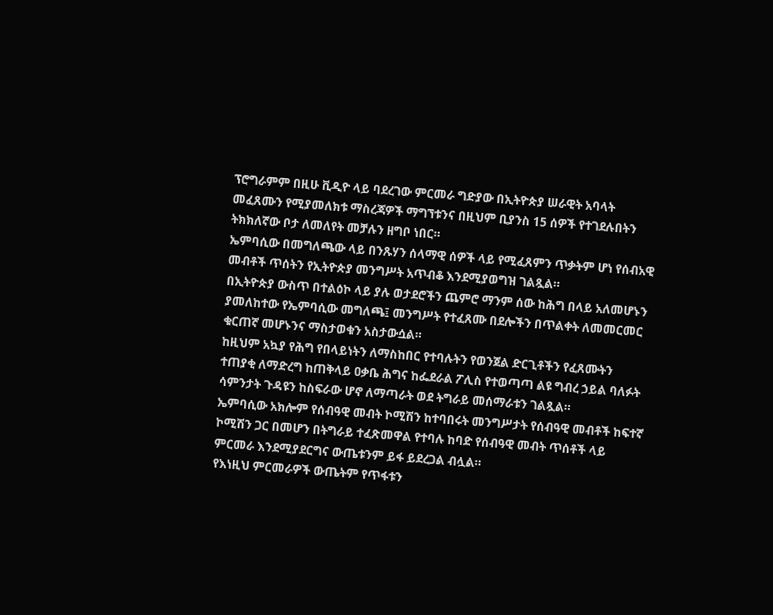ፕሮግራምም በዚሁ ቪዲዮ ላይ ባደረገው ምርመራ ግድያው በኢትዮጵያ ሠራዊት አባላት መፈጸሙን የሚያመለክቱ ማስረጃዎች ማግኘቱንና በዚህም ቢያንስ 15 ሰዎች የተገደሉበትን ትክክለኛው ቦታ ለመለየት መቻሉን ዘግቦ ነበር።
ኤምባሲው በመግለጫው ላይ በንጹሃን ሰላማዊ ሰዎች ላይ የሚፈጸምን ጥቃትም ሆነ የሰብአዊ መብቶች ጥሰትን የኢትዮጵያ መንግሥት አጥብቆ እንደሚያወግዝ ገልጿል።
በኢትዮጵያ ውስጥ በተልዕኮ ላይ ያሉ ወታደሮችን ጨምሮ ማንም ሰው ከሕግ በላይ አለመሆኑን ያመለከተው የኤምባሲው መግለጫ፤ መንግሥት የተፈጸሙ በደሎችን በጥልቀት ለመመርመር ቁርጠኛ መሆኑንና ማስታወቁን አስታውሷል።
ከዚህም አኳያ የሕግ የበላይነትን ለማስከበር የተባሉትን የወንጀል ድርጊቶችን የፈጸሙትን ተጠያቂ ለማድረግ ከጠቅላይ ዐቃቤ ሕግና ከፌደራል ፖሊስ የተወጣጣ ልዩ ግብረ ኃይል ባለፉት ሳምንታት ጉዳዩን ከስፍራው ሆኖ ለማጣራት ወደ ትግራይ መሰማራቱን ገልጿል።
ኤምባሲው አክሎም የሰብዓዊ መብት ኮሚሽን ከተባበሩት መንግሥታት የሰብዓዊ መብቶች ከፍተኛ ኮሚሽን ጋር በመሆን በትግራይ ተፈጽመዋል የተባሉ ከባድ የሰብዓዊ መብት ጥሰቶች ላይ ምርመራ እንደሚያደርግና ውጤቱንም ይፋ ይደረጋል ብሏል።
የእነዚህ ምርመራዎች ውጤትም የጥፋቱን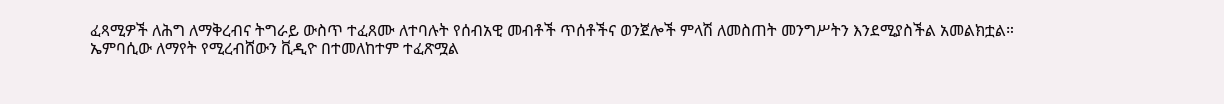ፈጻሚዎች ለሕግ ለማቅረብና ትግራይ ውስጥ ተፈጸሙ ለተባሉት የሰብአዊ መብቶች ጥሰቶችና ወንጀሎች ምላሽ ለመስጠት መንግሥትን እንደሚያስችል አመልክቷል።
ኤምባሲው ለማየት የሚረብሸውን ቪዲዮ በተመለከተም ተፈጽሟል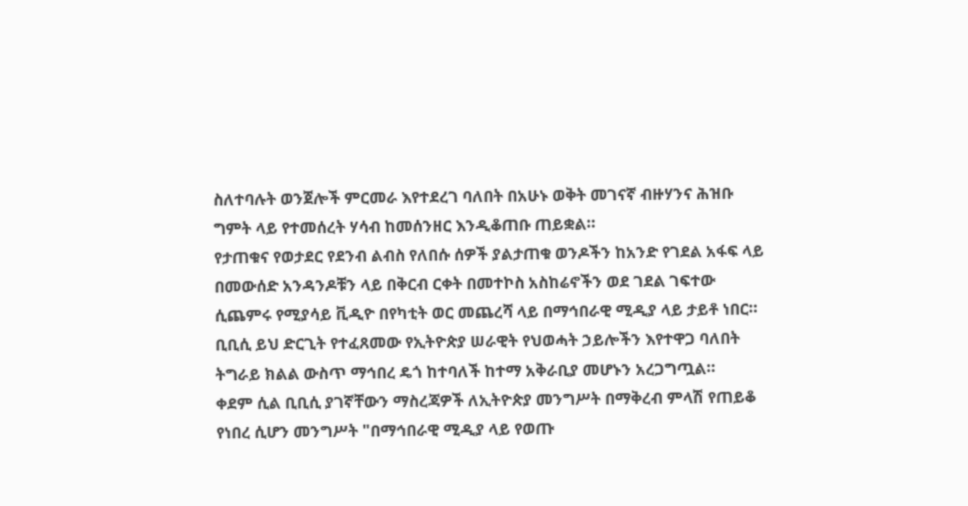ስለተባሉት ወንጀሎች ምርመራ እየተደረገ ባለበት በአሁኑ ወቅት መገናኛ ብዙሃንና ሕዝቡ ግምት ላይ የተመሰረት ሃሳብ ከመሰንዘር እንዲቆጠቡ ጠይቋል።
የታጠቁና የወታደር የደንብ ልብስ የለበሱ ሰዎች ያልታጠቁ ወንዶችን ከአንድ የገደል አፋፍ ላይ በመውሰድ አንዳንዶቹን ላይ በቅርብ ርቀት በመተኮስ አስከሬኖችን ወደ ገደል ገፍተው ሲጨምሩ የሚያሳይ ቪዲዮ በየካቲት ወር መጨረሻ ላይ በማኅበራዊ ሚዲያ ላይ ታይቶ ነበር።
ቢቢሲ ይህ ድርጊት የተፈጸመው የኢትዮጵያ ሠራዊት የህወሓት ኃይሎችን እየተዋጋ ባለበት ትግራይ ክልል ውስጥ ማኅበረ ዴጎ ከተባለች ከተማ አቅራቢያ መሆኑን አረጋግጧል።
ቀደም ሲል ቢቢሲ ያገኛቸውን ማስረጃዎች ለኢትዮጵያ መንግሥት በማቅረብ ምላሽ የጠይቆ የነበረ ሲሆን መንግሥት "በማኅበራዊ ሚዲያ ላይ የወጡ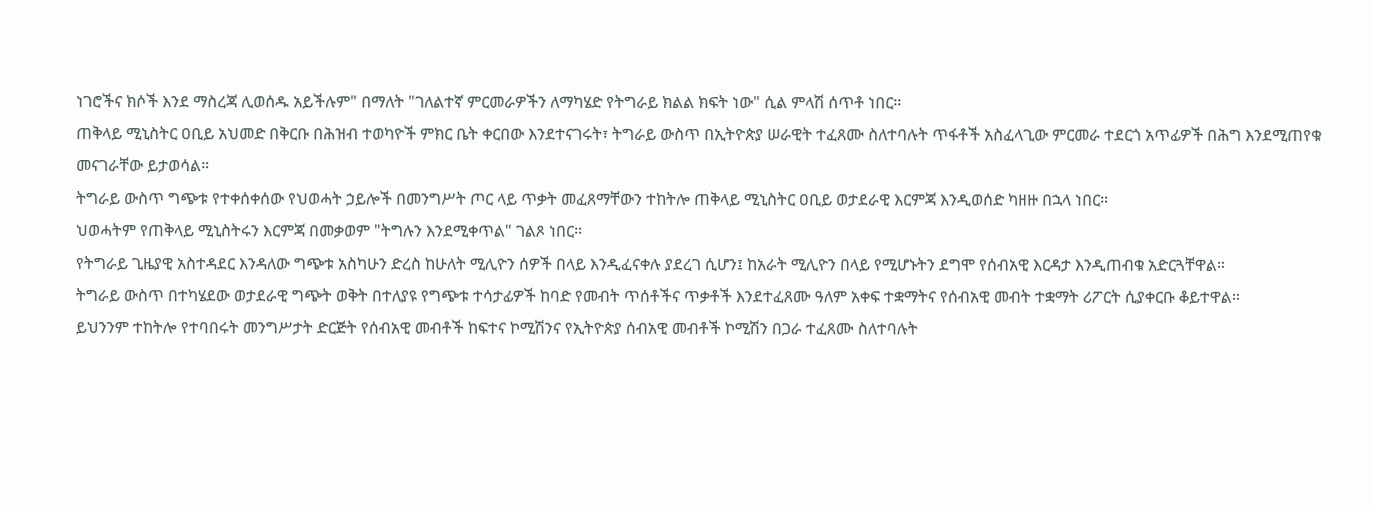ነገሮችና ክሶች እንደ ማስረጃ ሊወሰዱ አይችሉም" በማለት "ገለልተኛ ምርመራዎችን ለማካሄድ የትግራይ ክልል ክፍት ነው" ሲል ምላሽ ሰጥቶ ነበር።
ጠቅላይ ሚኒስትር ዐቢይ አህመድ በቅርቡ በሕዝብ ተወካዮች ምክር ቤት ቀርበው እንደተናገሩት፣ ትግራይ ውስጥ በኢትዮጵያ ሠራዊት ተፈጸሙ ስለተባሉት ጥፋቶች አስፈላጊው ምርመራ ተደርጎ አጥፊዎች በሕግ እንደሚጠየቁ መናገራቸው ይታወሳል።
ትግራይ ውስጥ ግጭቱ የተቀሰቀሰው የህወሓት ኃይሎች በመንግሥት ጦር ላይ ጥቃት መፈጸማቸውን ተከትሎ ጠቅላይ ሚኒስትር ዐቢይ ወታደራዊ እርምጃ እንዲወሰድ ካዘዙ በኋላ ነበር።
ህወሓትም የጠቅላይ ሚኒስትሩን እርምጃ በመቃወም "ትግሉን እንደሚቀጥል" ገልጾ ነበር።
የትግራይ ጊዜያዊ አስተዳደር እንዳለው ግጭቱ አስካሁን ድረስ ከሁለት ሚሊዮን ሰዎች በላይ እንዲፈናቀሉ ያደረገ ሲሆን፤ ከአራት ሚሊዮን በላይ የሚሆኑትን ደግሞ የሰብአዊ እርዳታ እንዲጠብቁ አድርጓቸዋል።
ትግራይ ውስጥ በተካሄደው ወታደራዊ ግጭት ወቅት በተለያዩ የግጭቱ ተሳታፊዎች ከባድ የመብት ጥሰቶችና ጥቃቶች እንደተፈጸሙ ዓለም አቀፍ ተቋማትና የሰብአዊ መብት ተቋማት ሪፖርት ሲያቀርቡ ቆይተዋል።
ይህንንም ተከትሎ የተባበሩት መንግሥታት ድርጅት የሰብአዊ መብቶች ከፍተና ኮሚሽንና የኢትዮጵያ ሰብአዊ መብቶች ኮሚሽን በጋራ ተፈጸሙ ስለተባሉት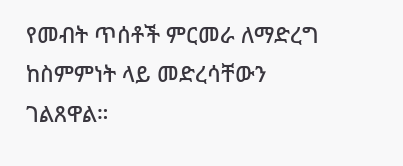የመብት ጥሰቶች ምርመራ ለማድረግ ከስምምነት ላይ መድረሳቸውን ገልጸዋል።